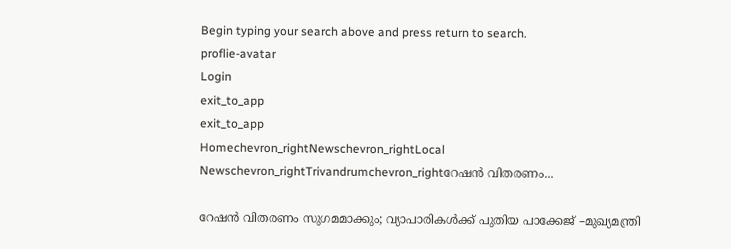Begin typing your search above and press return to search.
proflie-avatar
Login
exit_to_app
exit_to_app
Homechevron_rightNewschevron_rightLocal Newschevron_rightTrivandrumchevron_rightറേഷൻ വിതരണം...

റേഷൻ വിതരണം സുഗമമാക്കും; വ്യാപാരികൾക്ക് പുതിയ പാക്കേജ് –മുഖ്യമന്ത്രി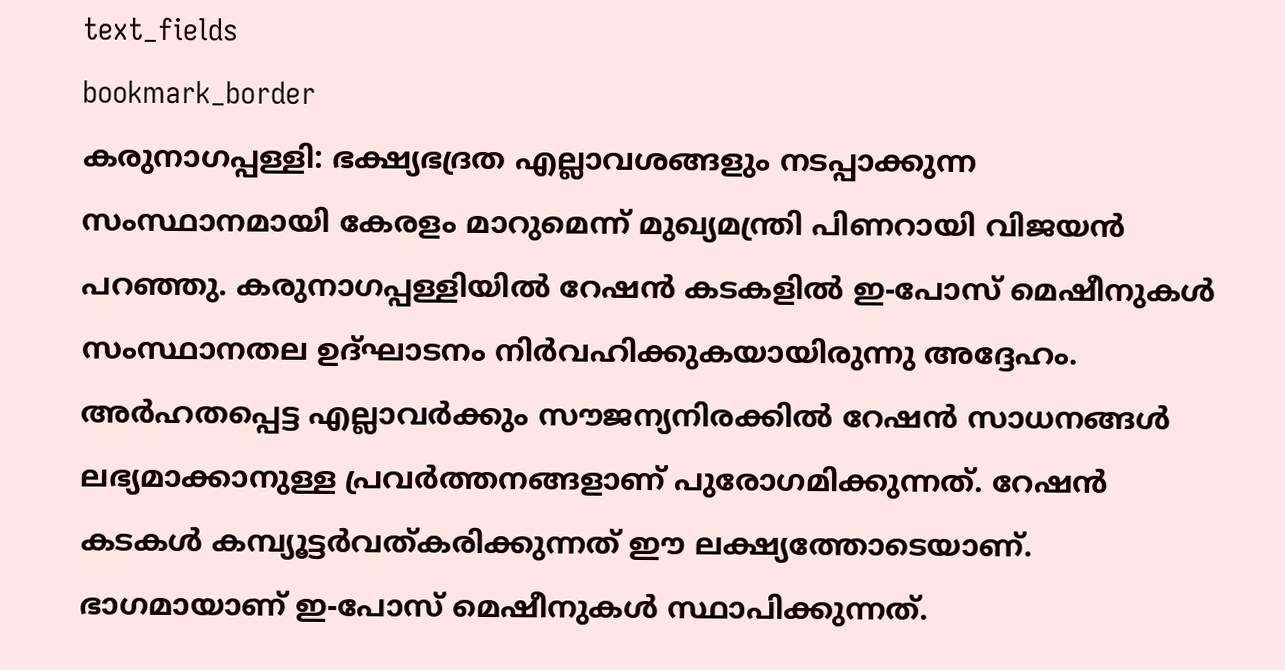text_fields
bookmark_border
കരുനാഗപ്പള്ളി: ഭക്ഷ്യഭദ്രത എല്ലാവശങ്ങളും നടപ്പാക്കുന്ന സംസ്ഥാനമായി കേരളം മാറുമെന്ന് മുഖ്യമന്ത്രി പിണറായി വിജയൻ പറഞ്ഞു. കരുനാഗപ്പള്ളിയിൽ റേഷൻ കടകളിൽ ഇ-പോസ് മെഷീനുകൾ സംസ്ഥാനതല ഉദ്ഘാടനം നിർവഹിക്കുകയായിരുന്നു അദ്ദേഹം. അർഹതപ്പെട്ട എല്ലാവർക്കും സൗജന്യനിരക്കിൽ റേഷൻ സാധനങ്ങൾ ലഭ്യമാക്കാനുള്ള പ്രവർത്തനങ്ങളാണ് പുരോഗമിക്കുന്നത്. റേഷൻ കടകൾ കമ്പ്യൂട്ടർവത്കരിക്കുന്നത് ഈ ലക്ഷ്യത്തോടെയാണ്. ഭാഗമായാണ് ഇ-പോസ് മെഷീനുകൾ സ്ഥാപിക്കുന്നത്.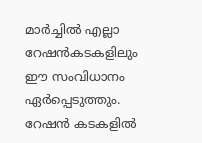മാർച്ചിൽ എല്ലാ റേഷൻകടകളിലും ഈ സംവിധാനം ഏർപ്പെടുത്തും. റേഷൻ കടകളിൽ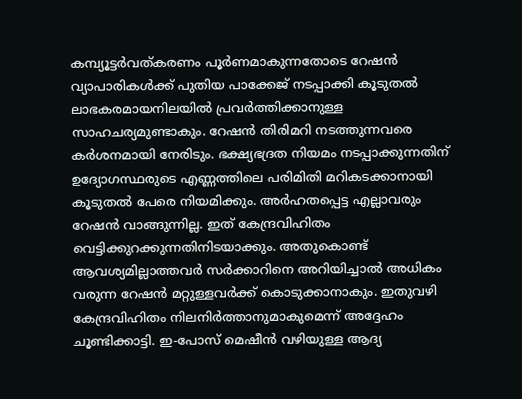കമ്പ്യൂട്ടർവത്കരണം പൂർണമാകുന്നതോടെ റേഷൻ വ്യാപാരികൾക്ക് പുതിയ പാക്കേജ് നടപ്പാക്കി കൂടുതൽ ലാഭകരമായനിലയിൽ പ്രവർത്തിക്കാനുള്ള സാഹചര്യമുണ്ടാകും. റേഷൻ തിരിമറി നടത്തുന്നവരെ കർശനമായി നേരിടും. ഭക്ഷ്യഭദ്രത നിയമം നടപ്പാക്കുന്നതിന് ഉദ്യോഗസ്ഥരുടെ എണ്ണത്തിലെ പരിമിതി മറികടക്കാനായി കൂടുതൽ പേരെ നിയമിക്കും. അർഹതപ്പെട്ട എല്ലാവരും റേഷൻ വാങ്ങുന്നില്ല. ഇത് കേന്ദ്രവിഹിതം വെട്ടിക്കുറക്കുന്നതിനിടയാക്കും. അതുകൊണ്ട് ആവശ്യമില്ലാത്തവർ സർക്കാറിനെ അറിയിച്ചാൽ അധികം വരുന്ന റേഷൻ മറ്റുള്ളവർക്ക് കൊടുക്കാനാകും. ഇതുവഴി കേന്ദ്രവിഹിതം നിലനിർത്താനുമാകുമെന്ന് അദ്ദേഹം ചൂണ്ടിക്കാട്ടി. ഇ-പോസ് മെഷീൻ വഴിയുള്ള ആദ്യ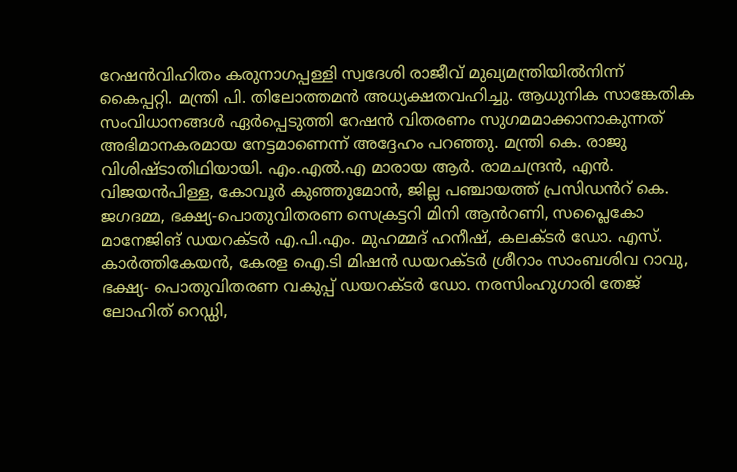റേഷൻവിഹിതം കരുനാഗപ്പള്ളി സ്വദേശി രാജീവ് മുഖ്യമന്ത്രിയിൽനിന്ന് കൈപ്പറ്റി. മന്ത്രി പി. തിലോത്തമൻ അധ്യക്ഷതവഹിച്ചു. ആധുനിക സാങ്കേതിക സംവിധാനങ്ങൾ ഏർപ്പെടുത്തി റേഷൻ വിതരണം സുഗമമാക്കാനാകുന്നത് അഭിമാനകരമായ നേട്ടമാണെന്ന് അദ്ദേഹം പറഞ്ഞു. മന്ത്രി കെ. രാജു വിശിഷ്ടാതിഥിയായി. എം.എൽ.എ മാരായ ആർ. രാമചന്ദ്രൻ, എൻ. വിജയൻപിള്ള, കോവൂർ കുഞ്ഞുമോൻ, ജില്ല പഞ്ചായത്ത് പ്രസിഡൻറ് കെ. ജഗദമ്മ, ഭക്ഷ്യ-പൊതുവിതരണ സെക്രട്ടറി മിനി ആൻറണി, സപ്ലൈകോ മാനേജിങ് ഡയറക്ടർ എ.പി.എം. മുഹമ്മദ് ഹനീഷ്, കലക്ടർ ഡോ. എസ്. കാർത്തികേയൻ, കേരള ഐ.ടി മിഷൻ ഡയറക്ടർ ശ്രീറാം സാംബശിവ റാവു, ഭക്ഷ്യ- പൊതുവിതരണ വകുപ്പ് ഡയറക്ടർ ഡോ. നരസിംഹുഗാരി തേജ് ലോഹിത് റെഡ്ഡി,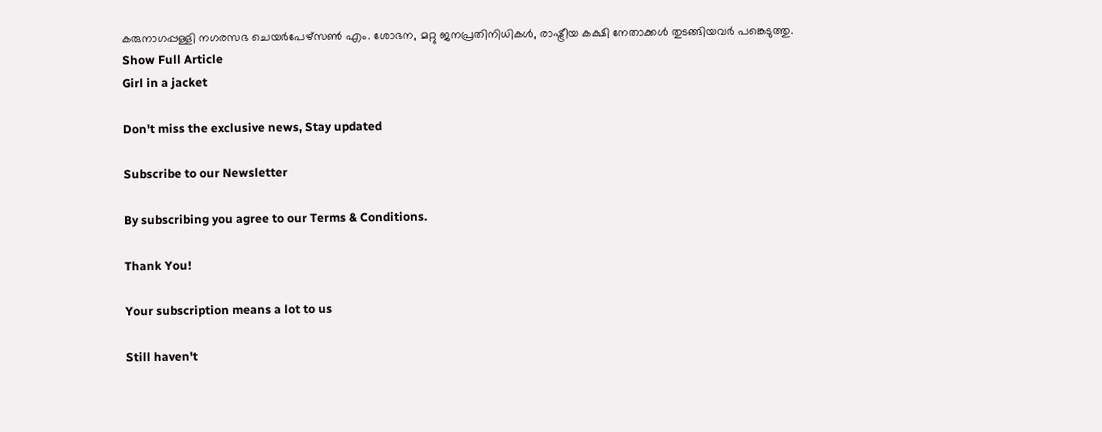കരുനാഗപ്പള്ളി നഗരസഭ ചെയർപേഴ്സൺ എം. ശോഭന, മറ്റു ജനപ്രതിനിധികൾ, രാഷ്ട്രീയ കക്ഷി നേതാക്കൾ തുടങ്ങിയവർ പങ്കെടുത്തു.
Show Full Article
Girl in a jacket

Don't miss the exclusive news, Stay updated

Subscribe to our Newsletter

By subscribing you agree to our Terms & Conditions.

Thank You!

Your subscription means a lot to us

Still haven't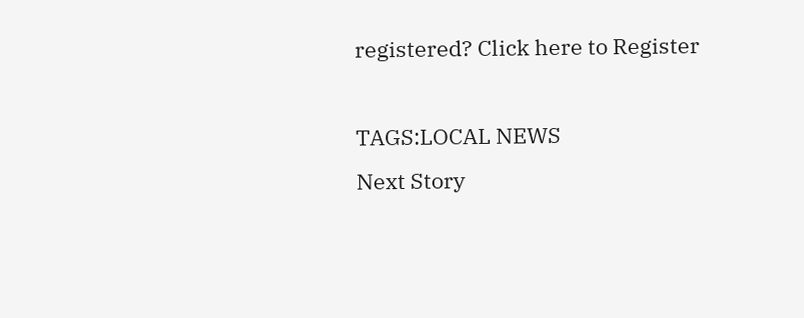registered? Click here to Register

TAGS:LOCAL NEWS
Next Story